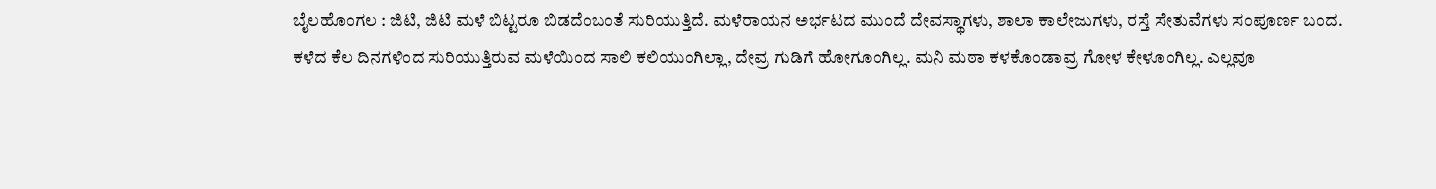ಬೈಲಹೊಂಗಲ : ಜಿಟಿ, ಜಿಟಿ ಮಳೆ ಬಿಟ್ಟರೂ ಬಿಡದೆಂಬಂತೆ ಸುರಿಯುತ್ತಿದೆ. ಮಳೆರಾಯನ ಅರ್ಭಟದ ಮುಂದೆ ದೇವಸ್ಥಾಗಳು, ಶಾಲಾ ಕಾಲೇಜುಗಳು, ರಸ್ತೆ ಸೇತುವೆಗಳು ಸಂಪೂರ್ಣ ಬಂದ.
ಕಳೆದ ಕೆಲ ದಿನಗಳಿಂದ ಸುರಿಯುತ್ತಿರುವ ಮಳೆಯಿಂದ ಸಾಲಿ ಕಲಿಯುಂಗಿಲ್ಲಾ, ದೇವ್ರ ಗುಡಿಗೆ ಹೋಗೂಂಗಿಲ್ಲ. ಮನಿ ಮಠಾ ಕಳಕೊಂಡಾವ್ರ ಗೋಳ ಕೇಳೂಂಗಿಲ್ಲ. ಎಲ್ಲವೂ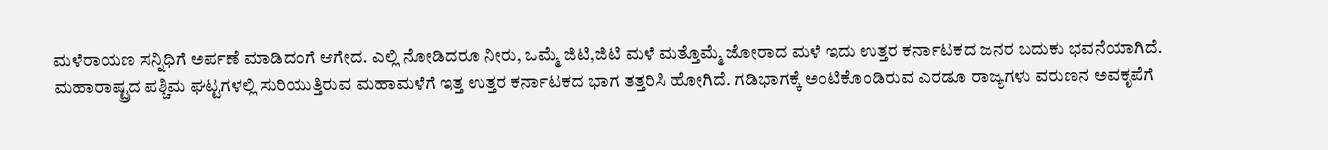ಮಳೆರಾಯಣ ಸನ್ನಿಧಿಗೆ ಅರ್ಪಣೆ ಮಾಡಿದಂಗೆ ಆಗೇದ. ಎಲ್ಲಿ ನೋಡಿದರೂ ನೀರು, ಒಮ್ಮೆ ಜಿಟಿ,ಜಿಟಿ ಮಳೆ ಮತ್ತೊಮ್ಮೆ ಜೋರಾದ ಮಳೆ ಇದು ಉತ್ತರ ಕರ್ನಾಟಕದ ಜನರ ಬದುಕು ಭವನೆಯಾಗಿದೆ.
ಮಹಾರಾಷ್ಟ್ರದ ಪಶ್ಚಿಮ ಘಟ್ಟಗಳಲ್ಲಿ ಸುರಿಯುತ್ತಿರುವ ಮಹಾಮಳೆಗೆ ಇತ್ತ ಉತ್ತರ ಕರ್ನಾಟಕದ ಭಾಗ ತತ್ತರಿಸಿ ಹೋಗಿದೆ. ಗಡಿಭಾಗಕ್ಕೆ ಅಂಟಿಕೊಂಡಿರುವ ಎರಡೂ ರಾಜ್ಯಗಳು ವರುಣನ ಅವಕೃಪೆಗೆ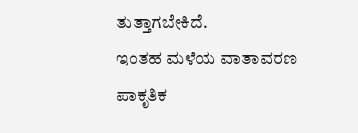ತುತ್ತಾಗಬೇಕಿದೆ.
ಇಂತಹ ಮಳೆಯ ವಾತಾವರಣ ಪಾಕೃತಿಕ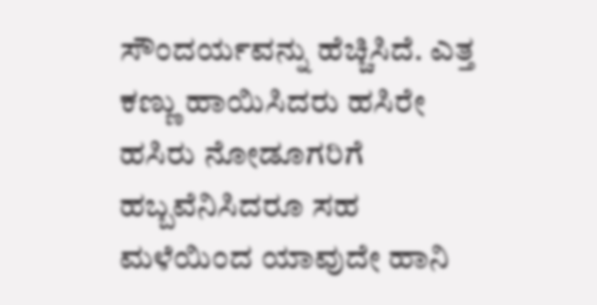ಸೌಂದರ್ಯವನ್ನು ಹೆಚ್ಚಿಸಿದೆ. ಎತ್ತ ಕಣ್ಣು ಹಾಯಿಸಿದರು ಹಸಿರೇ ಹಸಿರು ನೋಡೂಗರಿಗೆ ಹಬ್ಬವೆನಿಸಿದರೂ ಸಹ ಮಳೆಯಿಂದ ಯಾವುದೇ ಹಾನಿ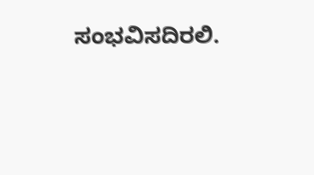ಸಂಭವಿಸದಿರಲಿ.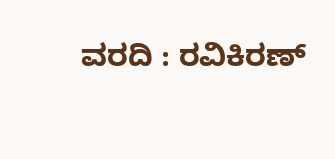ವರದಿ : ರವಿಕಿರಣ್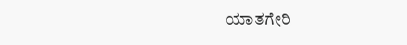ಯಾತಗೇರಿ